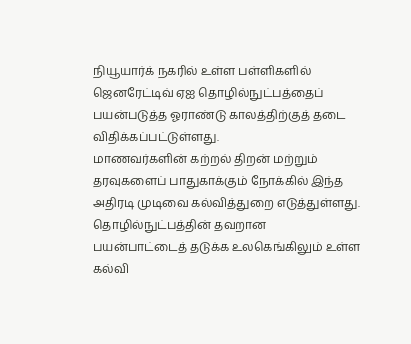நியூயார்க் நகரில் உள்ள பள்ளிகளில் ஜெனரேட்டிவ் ஏஐ தொழில்நுட்பத்தைப் பயன்படுத்த ஓராண்டு காலத்திற்குத் தடை விதிக்கப்பட்டுள்ளது.
மாணவர்களின் கற்றல் திறன் மற்றும் தரவுகளைப் பாதுகாக்கும் நோக்கில் இந்த அதிரடி முடிவை கல்வித்துறை எடுத்துள்ளது.
தொழில்நுட்பத்தின் தவறான பயன்பாட்டைத் தடுக்க உலகெங்கிலும் உள்ள கல்வி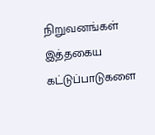நிறுவனங்கள் இத்தகைய கட்டுப்பாடுகளை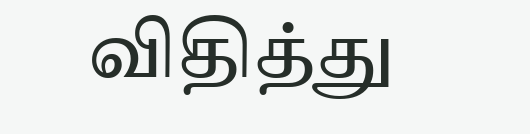விதித்து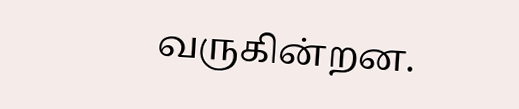வருகின்றன.